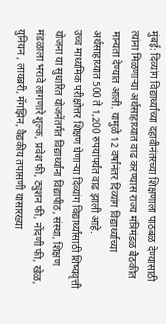मुंबई: दिव्यांग विद्यार्थ्यांच्या दहावीनंतरच्या शिक्षणाला पाठबळ देण्यासाठी त्यांना मिळणाऱ्या अर्थसाहाय्यात वाढ करण्यास राज्य मंत्रिमंडळ बैठकीत मान्यता देण्यात आली. यामुळे 12 वर्षांनंतर दिव्यांग विद्यार्थ्याच्या अर्थसाहाय्यात 500 ते 1,200 रुपयांपर्यंत वाढ झाली आहे.
उच्च माध्यमिक परीक्षोत्तर शिक्षण घेणाऱ्या दिव्यांग विद्यार्थ्यांसाठी शिष्यवृत्ती योजना या सुधारित योजनेंतर्गत विद्यार्थ्यांना विद्यापीठ, संस्था, शिक्षण मंडळाला भरावे लागणारे शुल्क, प्रवेश फी, ट्युशन फी, नोंदणी फी, खेळ, युनियन , लायब्ररी, मॅगझिन, वैद्यकीय तपासणी यासारख्या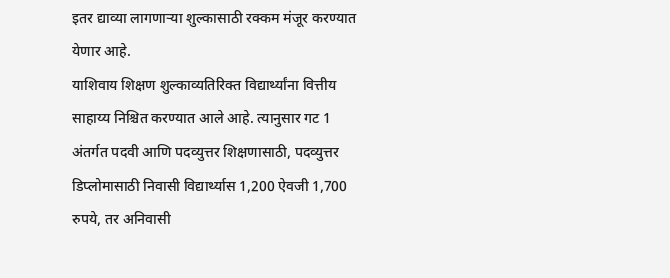इतर द्याव्या लागणाऱ्या शुल्कासाठी रक्कम मंजूर करण्यात येणार आहे.
याशिवाय शिक्षण शुल्काव्यतिरिक्त विद्यार्थ्यांना वित्तीय साहाय्य निश्चित करण्यात आले आहे. त्यानुसार गट 1 अंतर्गत पदवी आणि पदव्युत्तर शिक्षणासाठी, पदव्युत्तर डिप्लोमासाठी निवासी विद्यार्थ्यास 1,200 ऐवजी 1,700 रुपये, तर अनिवासी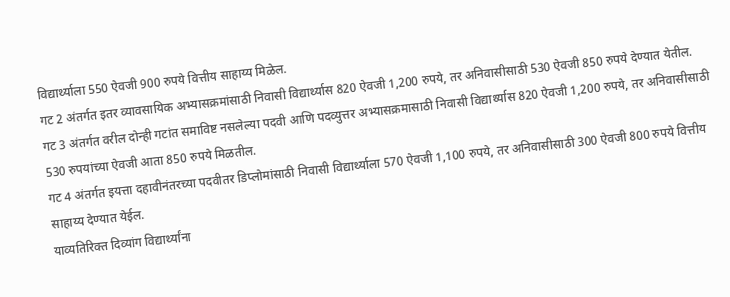विद्यार्थ्याला 550 ऐवजी 900 रुपये वित्तीय साहाय्य मिळेल.
गट 2 अंतर्गत इतर व्यावसायिक अभ्यासक्रमांसाठी निवासी विद्यार्थ्यास 820 ऐवजी 1,200 रुपये, तर अनिवासीसाठी 530 ऐवजी 850 रुपये देण्यात येतील. गट 3 अंतर्गत वरील दोन्ही गटांत समाविष्ट नसलेल्या पदवी आणि पदव्युत्तर अभ्यासक्रमासाठी निवासी विद्यार्थ्यास 820 ऐवजी 1,200 रुपये, तर अनिवासीसाठी 530 रुपयांच्या ऐवजी आता 850 रुपये मिळतील.
गट 4 अंतर्गत इयत्ता दहावीनंतरच्या पदवीतर डिप्लोमांसाठी निवासी विद्यार्थ्याला 570 ऐवजी 1,100 रुपये, तर अनिवासीसाठी 300 ऐवजी 800 रुपये वित्तीय साहाय्य देण्यात येईल.
याव्यतिरिक्त दिव्यांग विद्यार्थ्यांना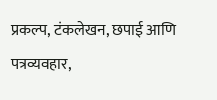प्रकल्प, टंकलेखन, छपाई आणि पत्रव्यवहार,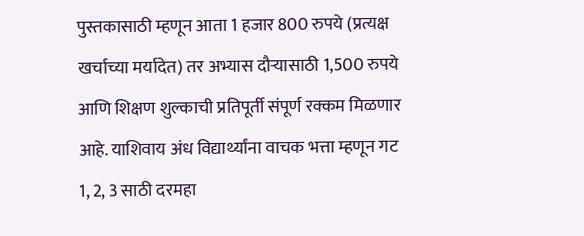पुस्तकासाठी म्हणून आता 1 हजार 800 रुपये (प्रत्यक्ष खर्चाच्या मर्यादेत) तर अभ्यास दौऱ्यासाठी 1,500 रुपये आणि शिक्षण शुल्काची प्रतिपूर्ती संपूर्ण रक्कम मिळणार आहे. याशिवाय अंध विद्यार्थ्यांना वाचक भत्ता म्हणून गट 1, 2, 3 साठी दरमहा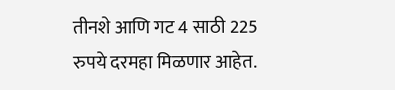तीनशे आणि गट 4 साठी 225 रुपये दरमहा मिळणार आहेत.